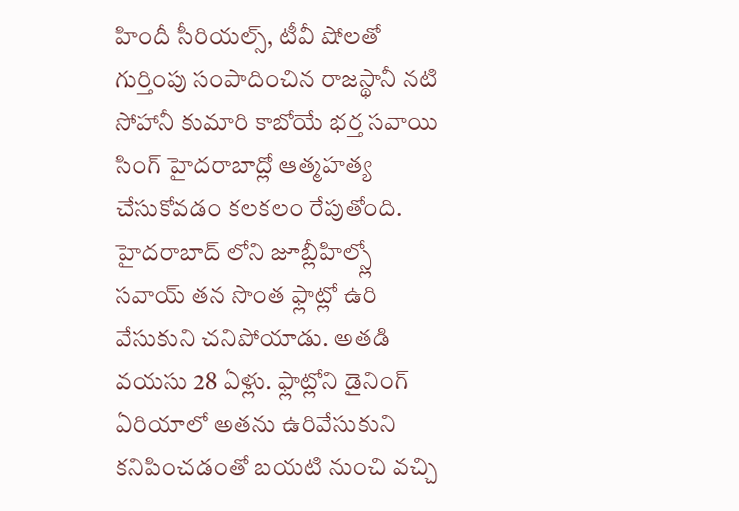హిందీ సీరియల్స్, టీవీ షోలతో గుర్తింపు సంపాదించిన రాజస్థానీ నటి సోహానీ కుమారి కాబోయే భర్త సవాయి సింగ్ హైదరాబాద్లో ఆత్మహత్య చేసుకోవడం కలకలం రేపుతోంది. హైదరాబాద్ లోని జూబ్లీహిల్స్లో సవాయ్ తన సొంత ఫ్లాట్లో ఉరి వేసుకుని చనిపోయాడు. అతడి వయసు 28 ఏళ్లు. ఫ్లాట్లోని డైనింగ్ ఏరియాలో అతను ఉరివేసుకుని కనిపించడంతో బయటి నుంచి వచ్చి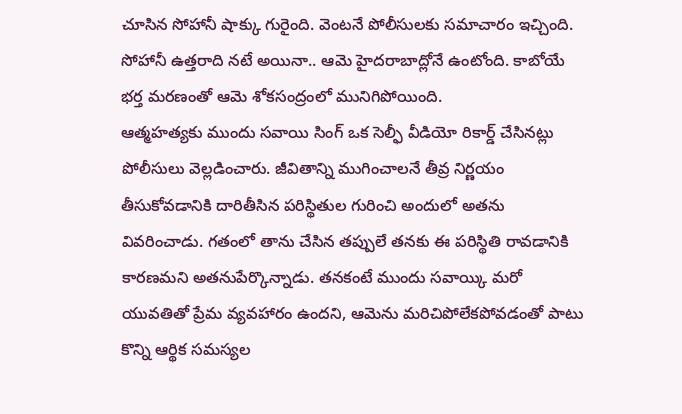చూసిన సోహానీ షాక్కు గురైంది. వెంటనే పోలీసులకు సమాచారం ఇచ్చింది. సోహానీ ఉత్తరాది నటే అయినా.. ఆమె హైదరాబాద్లోనే ఉంటోంది. కాబోయే భర్త మరణంతో ఆమె శోకసంద్రంలో మునిగిపోయింది.
ఆత్మహత్యకు ముందు సవాయి సింగ్ ఒక సెల్ఫీ వీడియో రికార్డ్ చేసినట్లు పోలీసులు వెల్లడించారు. జీవితాన్ని ముగించాలనే తీవ్ర నిర్ణయం తీసుకోవడానికి దారితీసిన పరిస్థితుల గురించి అందులో అతను వివరించాడు. గతంలో తాను చేసిన తప్పులే తనకు ఈ పరిస్థితి రావడానికి కారణమని అతనుపేర్కొన్నాడు. తనకంటే ముందు సవాయ్కి మరో యువతితో ప్రేమ వ్యవహారం ఉందని, ఆమెను మరిచిపోలేకపోవడంతో పాటు కొన్ని ఆర్థిక సమస్యల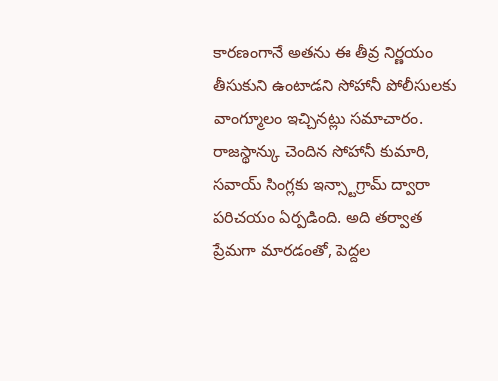కారణంగానే అతను ఈ తీవ్ర నిర్ణయం తీసుకుని ఉంటాడని సోహానీ పోలీసులకు వాంగ్మూలం ఇచ్చినట్లు సమాచారం.
రాజస్థాన్కు చెందిన సోహానీ కుమారి, సవాయ్ సింగ్లకు ఇన్స్టాగ్రామ్ ద్వారా పరిచయం ఏర్పడింది. అది తర్వాత ప్రేమగా మారడంతో, పెద్దల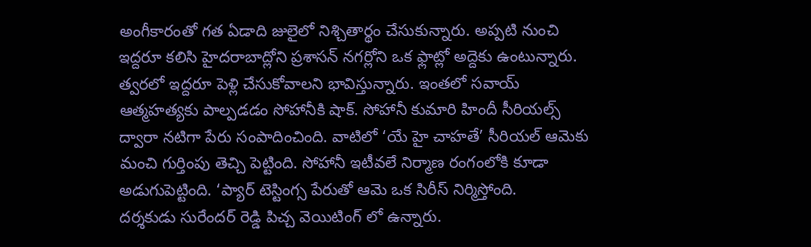అంగీకారంతో గత ఏడాది జులైలో నిశ్చితార్థం చేసుకున్నారు. అప్పటి నుంచి ఇద్దరూ కలిసి హైదరాబాద్లోని ప్రశాసన్ నగర్లోని ఒక ఫ్లాట్లో అద్దెకు ఉంటున్నారు. త్వరలో ఇద్దరూ పెళ్లి చేసుకోవాలని భావిస్తున్నారు. ఇంతలో సవాయ్ ఆత్మహత్యకు పాల్పడడం సోహానీకి షాక్. సోహానీ కుమారి హిందీ సీరియల్స్ ద్వారా నటిగా పేరు సంపాదించింది. వాటిలో ‘యే హై చాహతే’ సీరియల్ ఆమెకు మంచి గుర్తింపు తెచ్చి పెట్టింది. సోహానీ ఇటీవలే నిర్మాణ రంగంలోకి కూడా అడుగుపెట్టింది. ‘ప్యార్ టెస్టింగ్స పేరుతో ఆమె ఒక సిరీస్ నిర్మిస్తోంది.
దర్శకుడు సురేందర్ రెడ్డి పిచ్చ వెయిటింగ్ లో ఉన్నారు.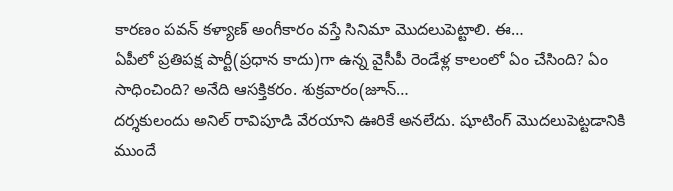కారణం పవన్ కళ్యాణ్ అంగీకారం వస్తే సినిమా మొదలుపెట్టాలి. ఈ…
ఏపీలో ప్రతిపక్ష పార్టీ(ప్రధాన కాదు)గా ఉన్న వైసీపీ రెండేళ్ల కాలంలో ఏం చేసింది? ఏం సాధించింది? అనేది ఆసక్తికరం. శుక్రవారం(జూన్…
దర్శకులందు అనిల్ రావిపూడి వేరయాని ఊరికే అనలేదు. షూటింగ్ మొదలుపెట్టడానికి ముందే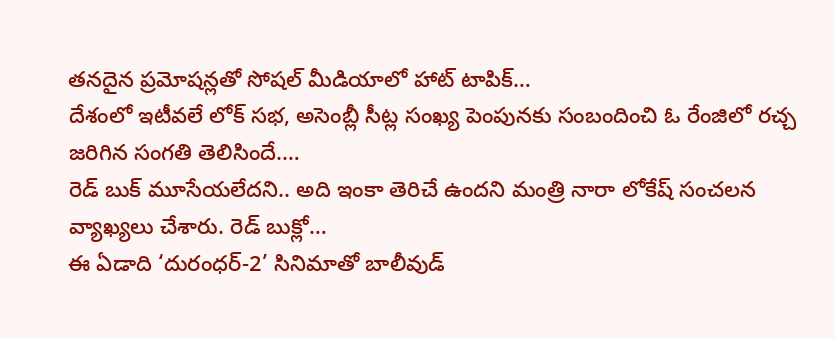తనదైన ప్రమోషన్లతో సోషల్ మీడియాలో హాట్ టాపిక్…
దేశంలో ఇటీవలే లోక్ సభ, అసెంబ్లీ సీట్ల సంఖ్య పెంపునకు సంబందించి ఓ రేంజిలో రచ్చ జరిగిన సంగతి తెలిసిందే.…
రెడ్ బుక్ మూసేయలేదని.. అది ఇంకా తెరిచే ఉందని మంత్రి నారా లోకేష్ సంచలన వ్యాఖ్యలు చేశారు. రెడ్ బుక్లో…
ఈ ఏడాది ‘దురంధర్-2’ సినిమాతో బాలీవుడ్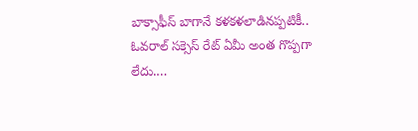బాక్సాఫీస్ బాగానే కళకళలాడినప్పటికీ.. ఓవరాల్ సక్సెస్ రేట్ ఏమీ అంత గొప్పగా లేదు.…